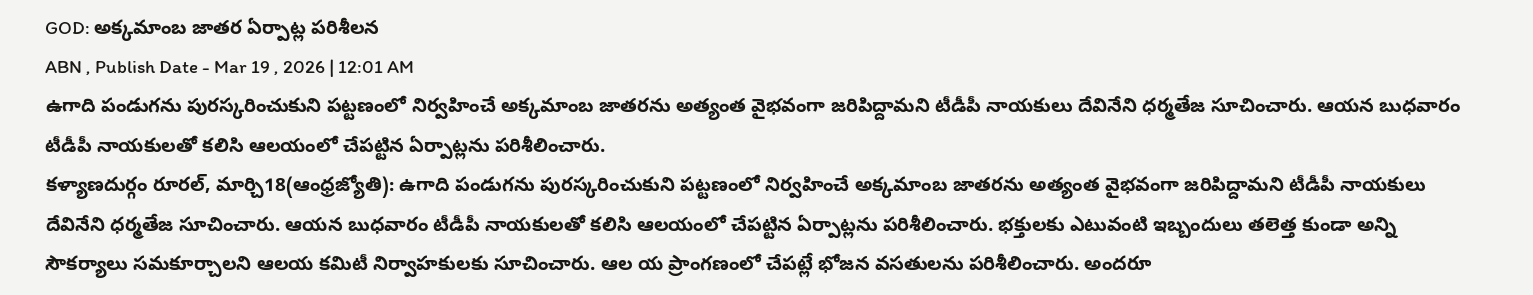GOD: అక్కమాంబ జాతర ఏర్పాట్ల పరిశీలన
ABN , Publish Date - Mar 19 , 2026 | 12:01 AM
ఉగాది పండుగను పురస్కరించుకుని పట్టణంలో నిర్వహించే అక్కమాంబ జాతరను అత్యంత వైభవంగా జరిపిద్దామని టీడీపీ నాయకులు దేవినేని ధర్మతేజ సూచించారు. ఆయన బుధవారం టీడీపీ నాయకులతో కలిసి ఆలయంలో చేపట్టిన ఏర్పాట్లను పరిశీలించారు.
కళ్యాణదుర్గం రూరల్, మార్చి18(ఆంధ్రజ్యోతి): ఉగాది పండుగను పురస్కరించుకుని పట్టణంలో నిర్వహించే అక్కమాంబ జాతరను అత్యంత వైభవంగా జరిపిద్దామని టీడీపీ నాయకులు దేవినేని ధర్మతేజ సూచించారు. ఆయన బుధవారం టీడీపీ నాయకులతో కలిసి ఆలయంలో చేపట్టిన ఏర్పాట్లను పరిశీలించారు. భక్తులకు ఎటువంటి ఇబ్బందులు తలెత్త కుండా అన్ని సౌకర్యాలు సమకూర్చాలని ఆలయ కమిటీ నిర్వాహకులకు సూచించారు. ఆల య ప్రాంగణంలో చేపట్లే భోజన వసతులను పరిశీలించారు. అందరూ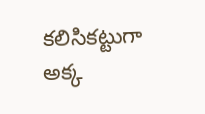కలిసికట్టుగా అక్క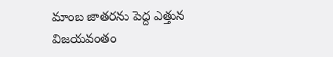మాంబ జాతరను పెద్ద ఎత్తున విజయవంతం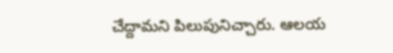చేద్దామని పిలుపునిచ్చారు. ఆలయ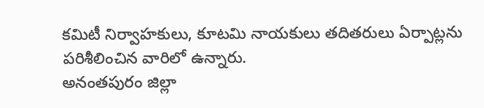కమిటీ నిర్వాహకులు, కూటమి నాయకులు తదితరులు ఏర్పాట్లను పరిశీలించిన వారిలో ఉన్నారు.
అనంతపురం జిల్లా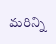మరిన్ని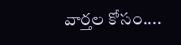వార్తల కోసం....